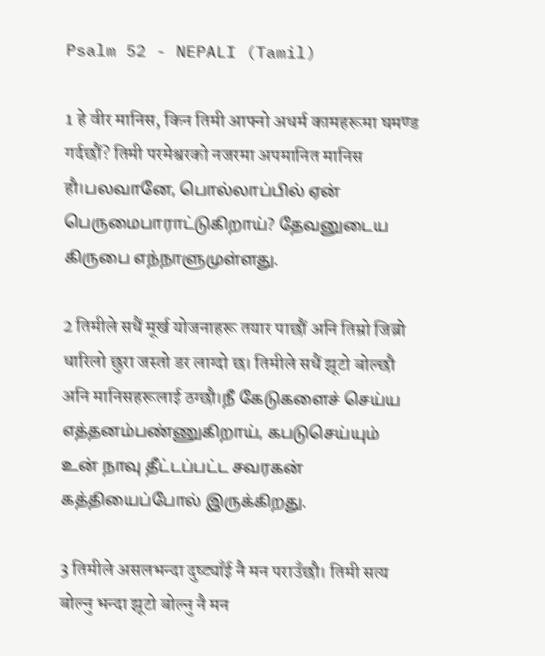Psalm 52 - NEPALI (Tamil)

1 हे वीर मानिस, किन तिमी आफ्नो अधर्म कामहरूमा घमण्ड गर्दछौं? तिमी परमेश्वरको नजरमा अपमानित मानिस हौ।பலவானே, பொல்லாப்பில் ஏன் பெருமைபாராட்டுகிறாய்? தேவனுடைய கிருபை எந்நாளுமுள்ளது.

2 तिमीले सधैं मूर्ख योजनाहरू तयार पाछौं अनि तिम्रो जिब्रो धारिलो छुरा जस्तो डर लाग्दो छ। तिमीले सधैं झूटो बोल्छौ अनि मानिसहरूलाई ठग्छौ।நீ கேடுகளைச் செய்ய எத்தனம்பண்ணுகிறாய், கபடுசெய்யும் உன் நாவு தீட்டப்பட்ட சவரகன் கத்தியைப்போல் இருக்கிறது.

3 तिमीले असलभन्दा दुष्ट्याँई नै मन पराउँछौ। तिमी सत्य बोल्नु भन्दा झूटो बोल्नु नै मन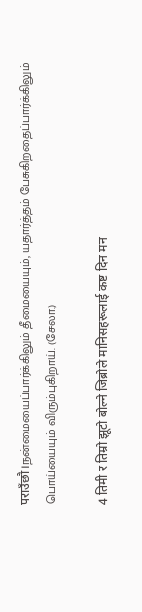पराउँछौ।நன்மையைப்பார்க்கிலும் தீமையையும், யதார்த்தம் பேசுகிறதைப்பார்க்கிலும் பொய்யையும் விரும்புகிறாய். (சேலா.)

4 तिमी र तिम्रो झूटो बोल्ने जिब्रोले मानिसहरूलाई कष्ट दिन मन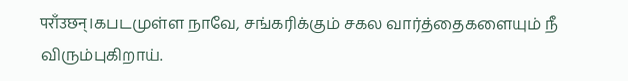पराँउछन्।கபடமுள்ள நாவே, சங்கரிக்கும் சகல வார்த்தைகளையும் நீ விரும்புகிறாய்.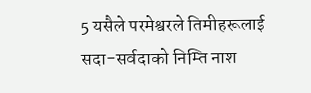5 यसैले परमेश्वरले तिमीहरूलाई सदा-सर्वदाको निम्ति नाश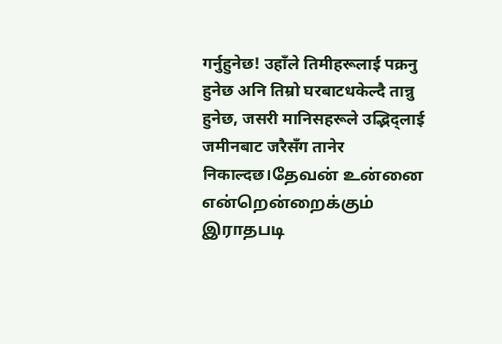गर्नुहुनेछ! उहाँले तिमीहरूलाई पक्रनु हुनेछ अनि तिम्रो घरबाटधकेल्दै तान्नु हुनेछ, जसरी मानिसहरूले उद्भिद्लाई जमीनबाट जरैसँग तानेर निकाल्दछ।தேவன் உன்னை என்றென்றைக்கும் இராதபடி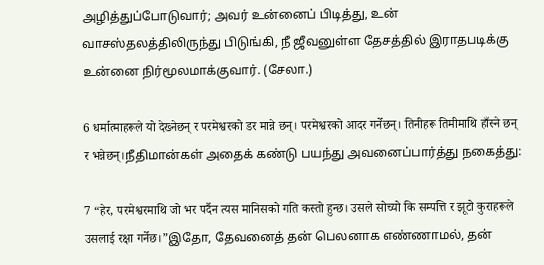அழித்துப்போடுவார்; அவர் உன்னைப் பிடித்து, உன் வாசஸ்தலத்திலிருந்து பிடுங்கி, நீ ஜீவனுள்ள தேசத்தில் இராதபடிக்கு உன்னை நிர்மூலமாக்குவார். (சேலா.)

6 धर्मात्माहरूले यो देख्नेछन् र परमेश्वरको डर मान्ने छन्। परमेश्वरको आदर गर्नेछन्। तिनीहरू तिमीमाथि हाँस्ने छन् र भन्नेछन्।நீதிமான்கள் அதைக் கண்டு பயந்து அவனைப்பார்த்து நகைத்து:

7 “हेर, परमेश्वरमाथि जो भर पर्दैन त्यस मानिसको गति कस्तो हुन्छ। उसले सोच्यो कि सम्पत्ति र झूटो कुराहरूले उसलाई रक्षा गर्नेछ।”இதோ, தேவனைத் தன் பெலனாக எண்ணாமல், தன்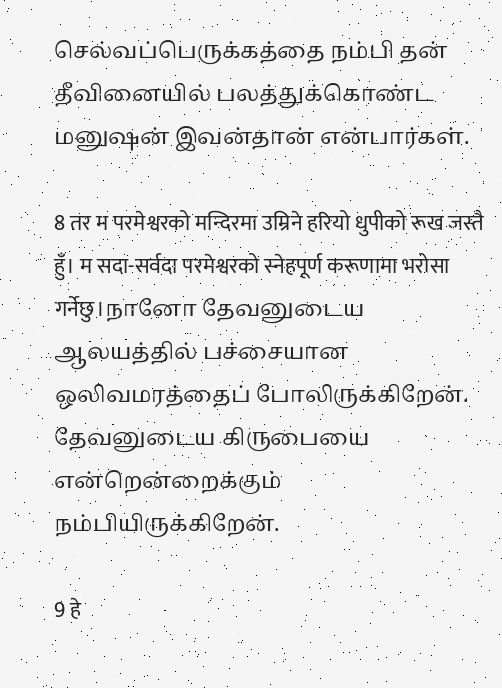செல்வப்பெருக்கத்தை நம்பி தன் தீவினையில் பலத்துக்கொண்ட மனுஷன் இவன்தான் என்பார்கள்.

8 तर म परमेश्वरको मन्दिरमा उम्रिने हरियो धुपीको रूख जस्तै हुँ। म सदा-सर्वदा परमेश्वरको स्नेहपूर्ण करूणामा भरोसा गर्नेछु।நானோ தேவனுடைய ஆலயத்தில் பச்சையான ஒலிவமரத்தைப் போலிருக்கிறேன். தேவனுடைய கிருபையை என்றென்றைக்கும் நம்பியிருக்கிறேன்.

9 हे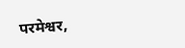परमेश्वर,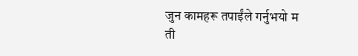जुन कामहरू तपाईंले गर्नुभयो म ती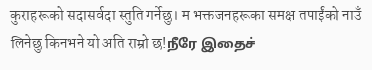कुराहरूको सदासर्वदा स्तुति गर्नेछु। म भक्तजनहरूका समक्ष तपाईंको नाउँ लिनेछु किनभने यो अति राम्रो छ!நீரே இதைச்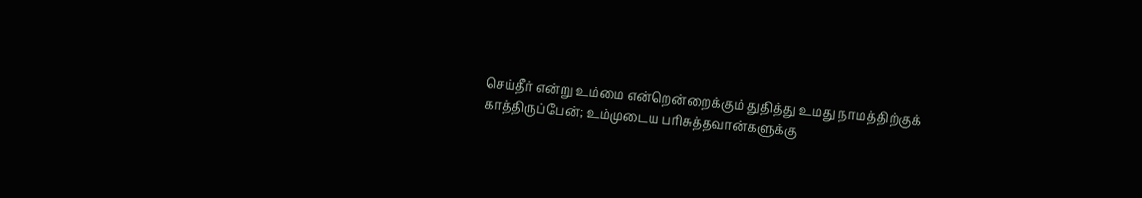செய்தீர் என்று உம்மை என்றென்றைக்கும் துதித்து உமது நாமத்திற்குக் காத்திருப்பேன்; உம்முடைய பரிசுத்தவான்களுக்கு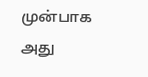முன்பாக அது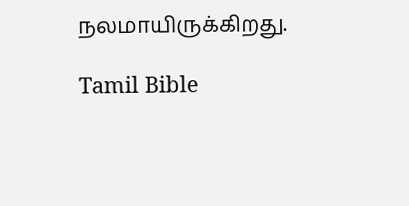நலமாயிருக்கிறது.

Tamil Bible